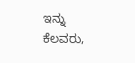ಇನ್ನು ಕೆಲವರು,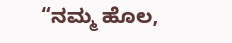“ನಮ್ಮ ಹೊಲ,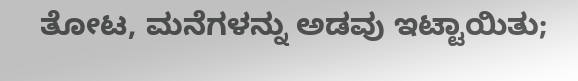ತೋಟ, ಮನೆಗಳನ್ನು ಅಡವು ಇಟ್ಟಾಯಿತು;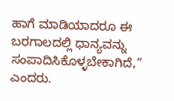ಹಾಗೆ ಮಾಡಿಯಾದರೂ ಈ ಬರಗಾಲದಲ್ಲಿ ಧಾನ್ಯವನ್ನು ಸಂಪಾದಿಸಿಕೊಳ್ಳಬೇಕಾಗಿದೆ,” ಎಂದರು.